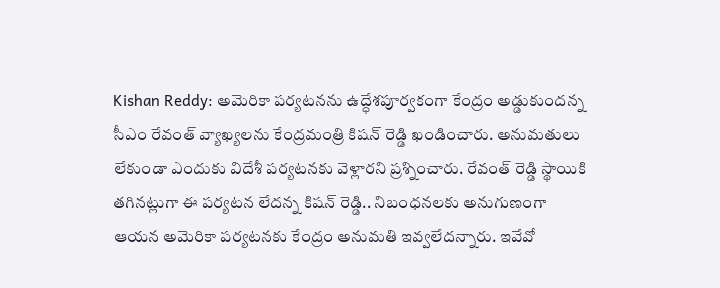Kishan Reddy: అమెరికా పర్యటనను ఉద్ధేశపూర్వకంగా కేంద్రం అడ్డుకుందన్న సీఎం రేవంత్ వ్యాఖ్యలను కేంద్రమంత్రి కిషన్ రెడ్డి ఖండించారు. అనుమతులు లేకుండా ఎందుకు విదేశీ పర్యటనకు వెళ్లారని ప్రశ్నించారు. రేవంత్ రెడ్డి స్థాయికి తగినట్లుగా ఈ పర్యటన లేదన్న కిషన్ రెడ్డి.. నిబంధనలకు అనుగుణంగా ఆయన అమెరికా పర్యటనకు కేంద్రం అనుమతి ఇవ్వలేదన్నారు. ఇవేవో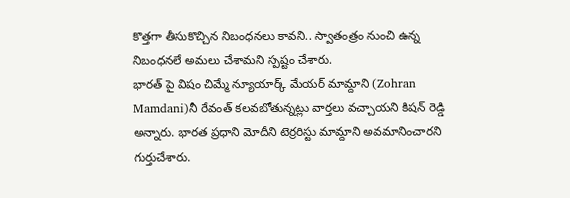కొత్తగా తీసుకొచ్చిన నిబంధనలు కావని.. స్వాతంత్రం నుంచి ఉన్న నిబంధనలే అమలు చేశామని స్పష్టం చేశారు.
భారత్ పై విషం చిమ్మే న్యూయార్క్ మేయర్ మామ్దాని (Zohran Mamdani)నీ రేవంత్ కలవబోతున్నట్లు వార్తలు వచ్చాయని కిషన్ రెడ్డి అన్నారు. భారత ప్రధాని మోదీని టెర్రరిస్టు మామ్దాని అవమానించారని గుర్తుచేశారు.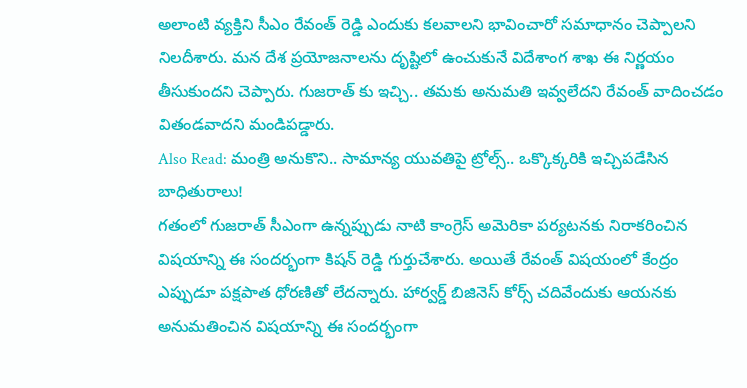అలాంటి వ్యక్తిని సీఎం రేవంత్ రెడ్డి ఎందుకు కలవాలని భావించారో సమాధానం చెప్పాలని నిలదీశారు. మన దేశ ప్రయోజనాలను దృష్టిలో ఉంచుకునే విదేశాంగ శాఖ ఈ నిర్ణయం తీసుకుందని చెప్పారు. గుజరాత్ కు ఇచ్చి.. తమకు అనుమతి ఇవ్వలేదని రేవంత్ వాదించడం వితండవాదని మండిపడ్డారు.
Also Read: మంత్రి అనుకొని.. సామాన్య యువతిపై ట్రోల్స్.. ఒక్కొక్కరికి ఇచ్చిపడేసిన బాధితురాలు!
గతంలో గుజరాత్ సీఎంగా ఉన్నప్పుడు నాటి కాంగ్రెస్ అమెరికా పర్యటనకు నిరాకరించిన విషయాన్ని ఈ సందర్భంగా కిషన్ రెడ్డి గుర్తుచేశారు. అయితే రేవంత్ విషయంలో కేంద్రం ఎప్పుడూ పక్షపాత ధోరణితో లేదన్నారు. హార్వర్డ్ బిజినెస్ కోర్స్ చదివేందుకు ఆయనకు అనుమతించిన విషయాన్ని ఈ సందర్భంగా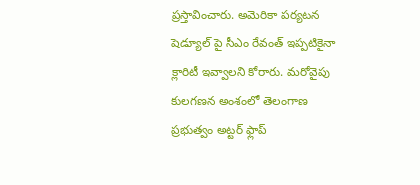ప్రస్తావించారు. అమెరికా పర్యటన షెడ్యూల్ పై సీఎం రేవంత్ ఇప్పటికైనా క్లారిటీ ఇవ్వాలని కోరారు. మరోవైపు కులగణన అంశంలో తెలంగాణ ప్రభుత్వం అట్టర్ ఫ్లాప్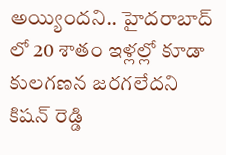అయ్యిందని.. హైదరాబాద్ లో 20 శాతం ఇళ్లల్లో కూడా కులగణన జరగలేదని కిషన్ రెడ్డి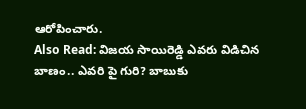ఆరోపించారు.
Also Read: విజయ సాయిరెడ్డి ఎవరు విడిచిన బాణం.. ఎవరి పై గురి? బాబుకు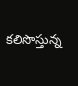కలిసొస్తున్న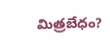మిత్రబేధం?